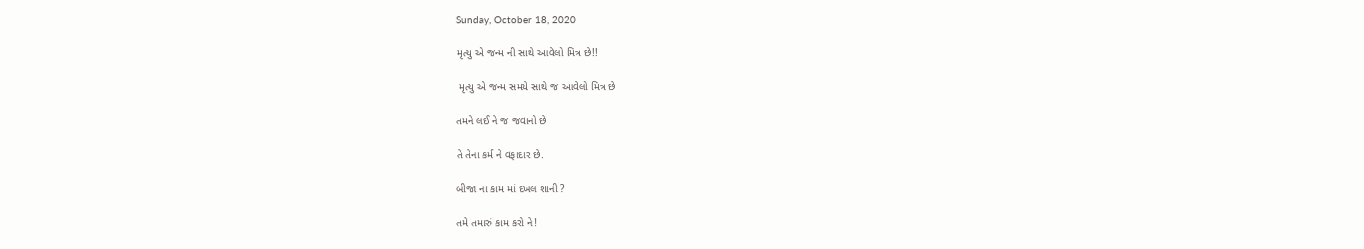Sunday, October 18, 2020

મૃત્યુ એ જન્મ ની સાથે આવેલો મિત્ર છે!!

 મૃત્યુ એ જન્મ સમયે સાથે જ આવેલો મિત્ર છે

તમને લઈ ને જ જવાનો છે

તે તેના કર્મ ને વફાદાર છે.

બીજા ના કામ માં દખલ શાની ?

તમે તમારું કામ કરો ને!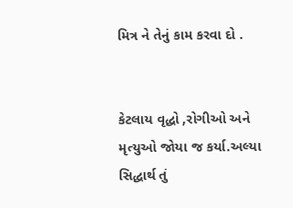મિત્ર ને તેનું કામ કરવા દો .


કેટલાય વૃદ્ધો ,રોગીઓ અને મૃત્યુઓ જોયા જ કર્યા.અલ્યા સિદ્ધાર્થ તું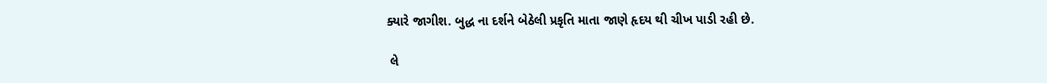ક્યારે જાગીશ. બુદ્ધ ના દર્શને બેઠેલી પ્રકૃતિ માતા જાણે હૃદય થી ચીખ પાડી રહી છે.

 લે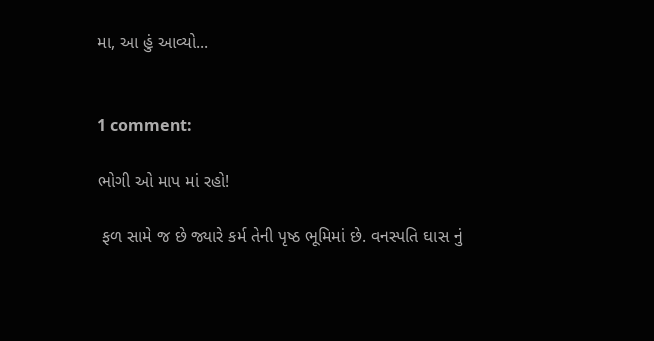મા, આ હું આવ્યો...


1 comment:

ભોગી ઓ માપ માં રહો!

 ફળ સામે જ છે જ્યારે કર્મ તેની પૃષ્ઠ ભૂમિમાં છે. વનસ્પતિ ઘાસ નું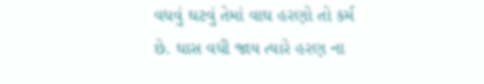વધવું ઘટવું તેમાં વાઘ હરણો તો કર્મ છે. ઘાસ વધી જાય ત્યારે હરણ ના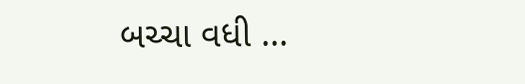બચ્ચા વધી ...